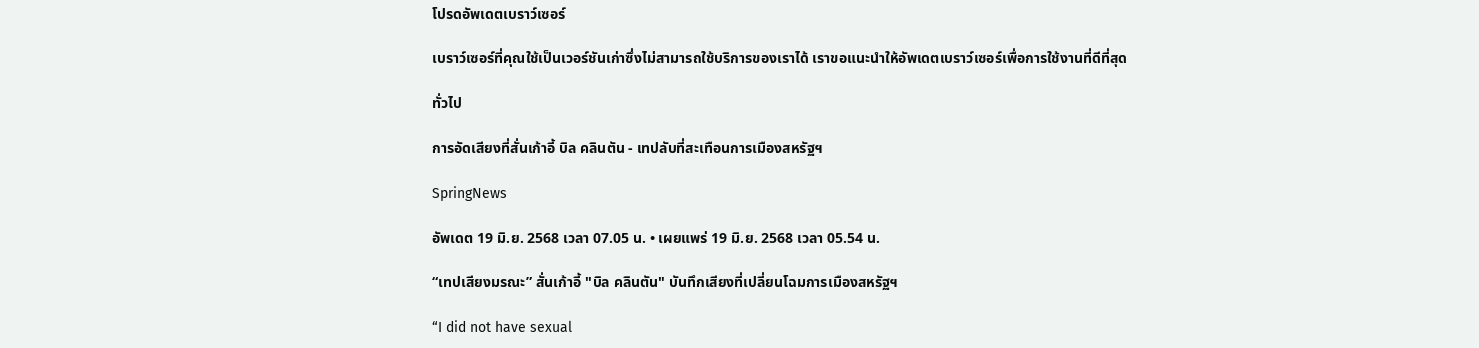โปรดอัพเดตเบราว์เซอร์

เบราว์เซอร์ที่คุณใช้เป็นเวอร์ชันเก่าซึ่งไม่สามารถใช้บริการของเราได้ เราขอแนะนำให้อัพเดตเบราว์เซอร์เพื่อการใช้งานที่ดีที่สุด

ทั่วไป

การอัดเสียงที่สั่นเก้าอี้ บิล คลินตัน - เทปลับที่สะเทือนการเมืองสหรัฐฯ

SpringNews

อัพเดต 19 มิ.ย. 2568 เวลา 07.05 น. • เผยแพร่ 19 มิ.ย. 2568 เวลา 05.54 น.

“เทปเสียงมรณะ” สั่นเก้าอี้ "บิล คลินตัน" บันทึกเสียงที่เปลี่ยนโฉมการเมืองสหรัฐฯ

“I did not have sexual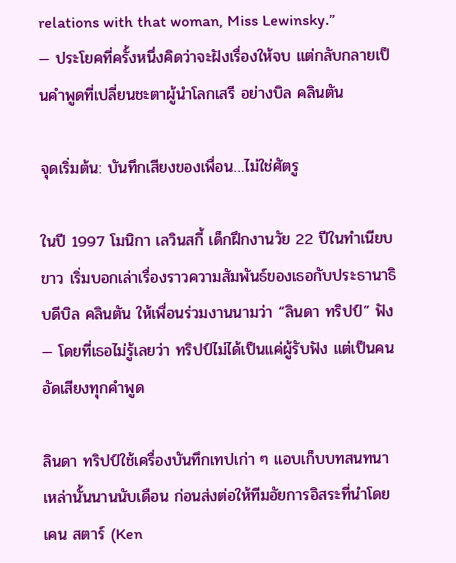relations with that woman, Miss Lewinsky.”
— ประโยคที่ครั้งหนึ่งคิดว่าจะฝังเรื่องให้จบ แต่กลับกลายเป็นคำพูดที่เปลี่ยนชะตาผู้นำโลกเสรี อย่างบิล คลินตัน

จุดเริ่มต้น: บันทึกเสียงของเพื่อน…ไม่ใช่ศัตรู

ในปี 1997 โมนิกา เลวินสกี้ เด็กฝึกงานวัย 22 ปีในทำเนียบขาว เริ่มบอกเล่าเรื่องราวความสัมพันธ์ของเธอกับประธานาธิบดีบิล คลินตัน ให้เพื่อนร่วมงานนามว่า “ลินดา ทริปป์” ฟัง — โดยที่เธอไม่รู้เลยว่า ทริปป์ไม่ได้เป็นแค่ผู้รับฟัง แต่เป็นคนอัดเสียงทุกคำพูด

ลินดา ทริปป์ใช้เครื่องบันทึกเทปเก่า ๆ แอบเก็บบทสนทนาเหล่านั้นนานนับเดือน ก่อนส่งต่อให้ทีมอัยการอิสระที่นำโดย เคน สตาร์ (Ken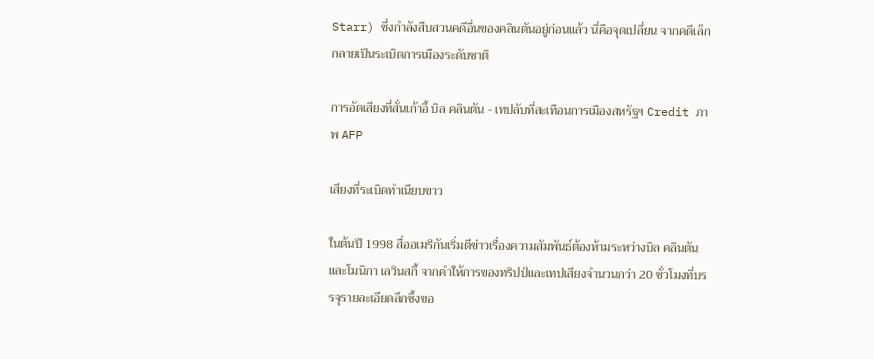Starr) ซึ่งกำลังสืบสวนคดีอื่นของคลินตันอยู่ก่อนแล้ว นี่คือจุดเปลี่ยน จากคดีเล็ก กลายเป็นระเบิดการเมืองระดับชาติ

การอัดเสียงที่สั่นเก้าอี้ บิล คลินตัน - เทปลับที่สะเทือนการเมืองสหรัฐฯ Credit ภาพ AFP

เสียงที่ระเบิดทำเนียบขาว

ในต้นปี 1998 สื่ออเมริกันเริ่มตีข่าวเรื่องความสัมพันธ์ต้องห้ามระหว่างบิล คลินตันและโมนิกา เลวินสกี้ จากคำให้การของทริปป์และเทปเสียงจำนวนกว่า 20 ชั่วโมงที่บรรจุรายละเอียดลึกซึ้งขอ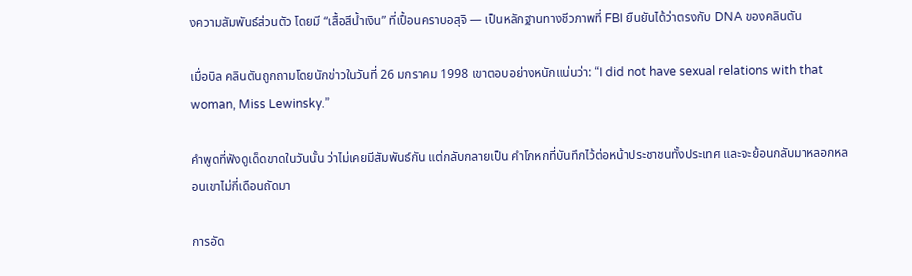งความสัมพันธ์ส่วนตัว โดยมี “เสื้อสีน้ำเงิน” ที่เปื้อนคราบอสุจิ — เป็นหลักฐานทางชีวภาพที่ FBI ยืนยันได้ว่าตรงกับ DNA ของคลินตัน

เมื่อบิล คลินตันถูกถามโดยนักข่าวในวันที่ 26 มกราคม 1998 เขาตอบอย่างหนักแน่นว่า: “I did not have sexual relations with that woman, Miss Lewinsky.”

คำพูดที่ฟังดูเด็ดขาดในวันนั้น ว่าไม่เคยมีสัมพันธ์กัน แต่กลับกลายเป็น คำโกหกที่บันทึกไว้ต่อหน้าประชาชนทั้งประเทศ และจะย้อนกลับมาหลอกหลอนเขาไม่กี่เดือนถัดมา

การอัด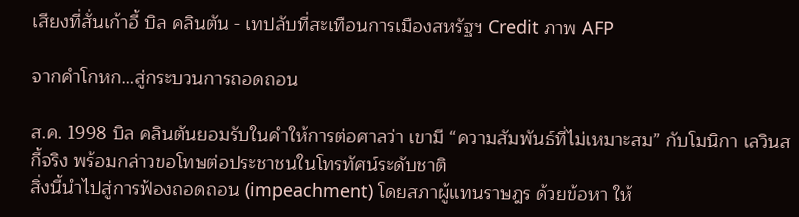เสียงที่สั่นเก้าอี้ บิล คลินตัน - เทปลับที่สะเทือนการเมืองสหรัฐฯ Credit ภาพ AFP

จากคำโกหก…สู่กระบวนการถอดถอน

ส.ค. 1998 บิล คลินตันยอมรับในคำให้การต่อศาลว่า เขามี “ความสัมพันธ์ที่ไม่เหมาะสม” กับโมนิกา เลวินสกี้จริง พร้อมกล่าวขอโทษต่อประชาชนในโทรทัศน์ระดับชาติ
สิ่งนี้นำไปสู่การฟ้องถอดถอน (impeachment) โดยสภาผู้แทนราษฎร ด้วยข้อหา ให้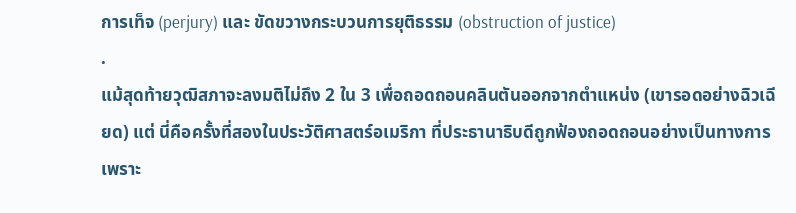การเท็จ (perjury) และ ขัดขวางกระบวนการยุติธรรม (obstruction of justice)
.
แม้สุดท้ายวุฒิสภาจะลงมติไม่ถึง 2 ใน 3 เพื่อถอดถอนคลินตันออกจากตำแหน่ง (เขารอดอย่างฉิวเฉียด) แต่ นี่คือครั้งที่สองในประวัติศาสตร์อเมริกา ที่ประธานาธิบดีถูกฟ้องถอดถอนอย่างเป็นทางการ
เพราะ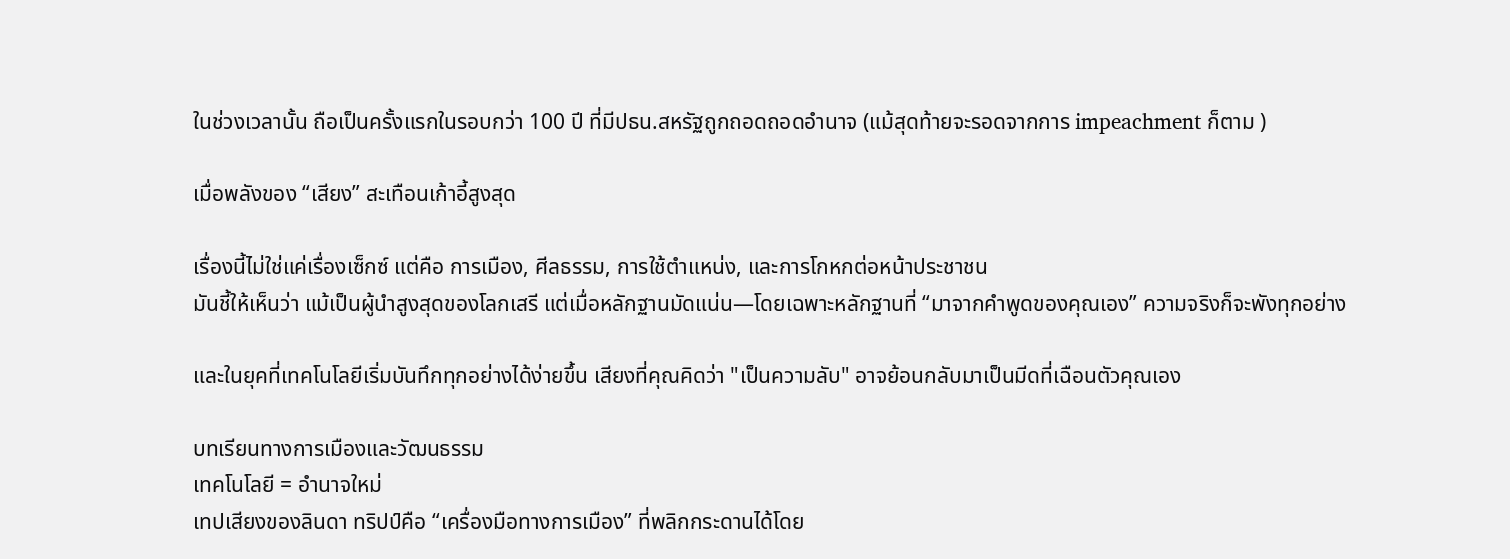ในช่วงเวลานั้น ถือเป็นครั้งแรกในรอบกว่า 100 ปี ที่มีปธน.สหรัฐถูกถอดถอดอำนาจ (แม้สุดท้ายจะรอดจากการ impeachment ก็ตาม )

เมื่อพลังของ “เสียง” สะเทือนเก้าอี้สูงสุด

เรื่องนี้ไม่ใช่แค่เรื่องเซ็กซ์ แต่คือ การเมือง, ศีลธรรม, การใช้ตำแหน่ง, และการโกหกต่อหน้าประชาชน
มันชี้ให้เห็นว่า แม้เป็นผู้นำสูงสุดของโลกเสรี แต่เมื่อหลักฐานมัดแน่น—โดยเฉพาะหลักฐานที่ “มาจากคำพูดของคุณเอง” ความจริงก็จะพังทุกอย่าง

และในยุคที่เทคโนโลยีเริ่มบันทึกทุกอย่างได้ง่ายขึ้น เสียงที่คุณคิดว่า "เป็นความลับ" อาจย้อนกลับมาเป็นมีดที่เฉือนตัวคุณเอง

บทเรียนทางการเมืองและวัฒนธรรม
เทคโนโลยี = อำนาจใหม่
เทปเสียงของลินดา ทริปป์คือ “เครื่องมือทางการเมือง” ที่พลิกกระดานได้โดย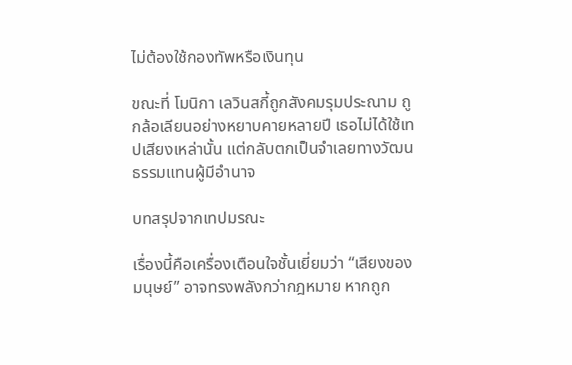ไม่ต้องใช้กองทัพหรือเงินทุน

ขณะที่ โมนิกา เลวินสกี้ถูกสังคมรุมประณาม ถูกล้อเลียนอย่างหยาบคายหลายปี เธอไม่ได้ใช้เทปเสียงเหล่านั้น แต่กลับตกเป็นจำเลยทางวัฒนธรรมแทนผู้มีอำนาจ

บทสรุปจากเทปมรณะ

เรื่องนี้คือเครื่องเตือนใจชั้นเยี่ยมว่า “เสียงของมนุษย์” อาจทรงพลังกว่ากฎหมาย หากถูก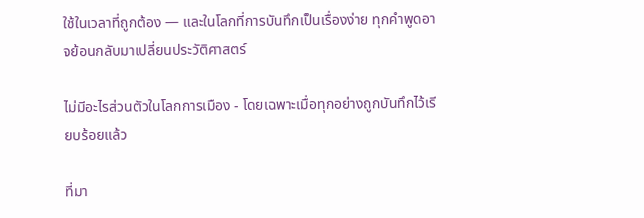ใช้ในเวลาที่ถูกต้อง — และในโลกที่การบันทึกเป็นเรื่องง่าย ทุกคำพูดอาจย้อนกลับมาเปลี่ยนประวัติศาสตร์

ไม่มีอะไรส่วนตัวในโลกการเมือง - โดยเฉพาะเมื่อทุกอย่างถูกบันทึกไว้เรียบร้อยแล้ว

ที่มา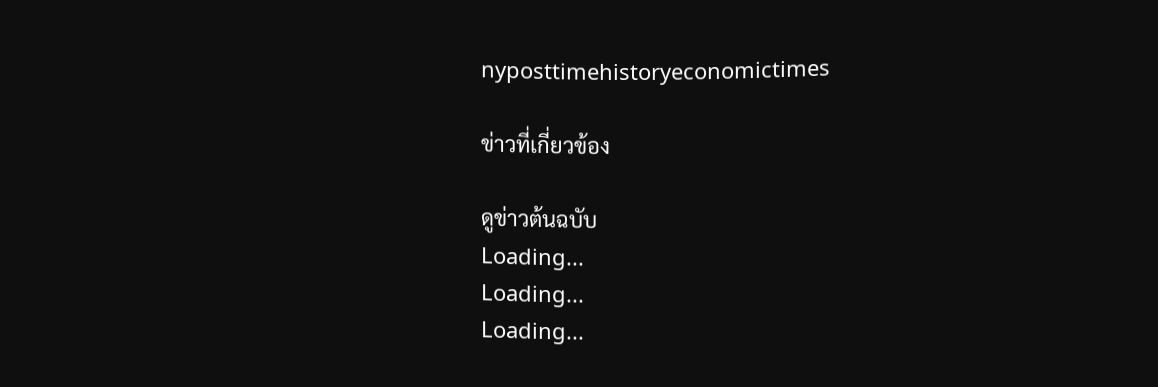nyposttimehistoryeconomictimes

ข่าวที่เกี่ยวข้อง

ดูข่าวต้นฉบับ
Loading...
Loading...
Loading...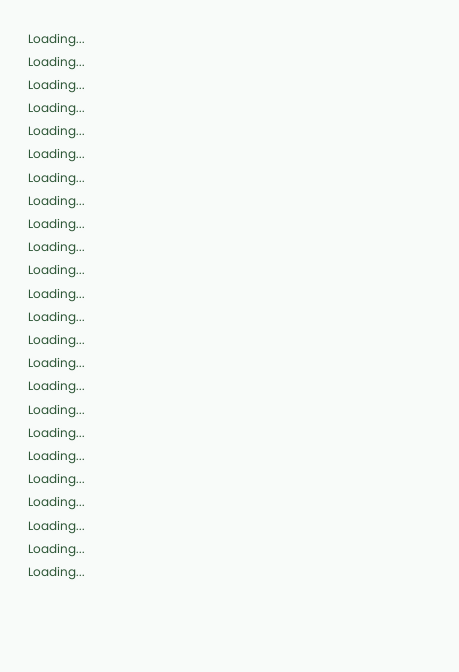Loading...
Loading...
Loading...
Loading...
Loading...
Loading...
Loading...
Loading...
Loading...
Loading...
Loading...
Loading...
Loading...
Loading...
Loading...
Loading...
Loading...
Loading...
Loading...
Loading...
Loading...
Loading...
Loading...
Loading...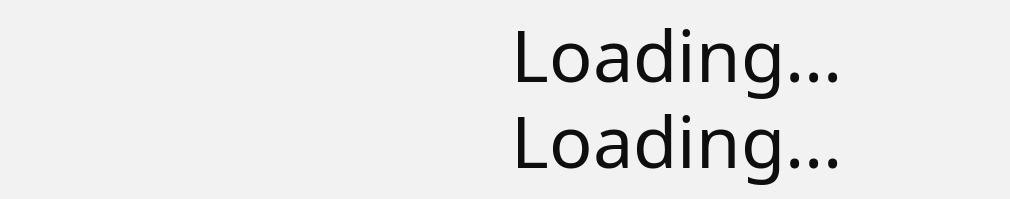Loading...
Loading...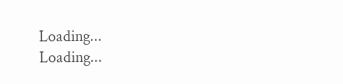Loading...
Loading...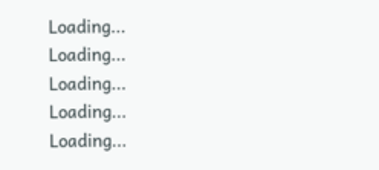Loading...
Loading...
Loading...
Loading...
Loading...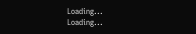Loading...
Loading...